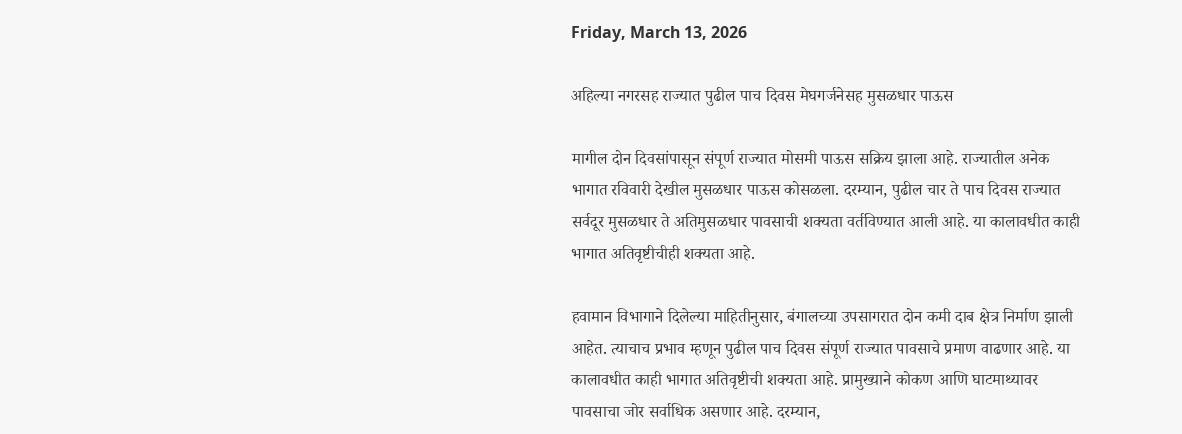Friday, March 13, 2026

अहिल्या नगरसह राज्यात पुढील पाच दिवस मेघगर्जनेसह मुसळधार पाऊस

मागील दोन दिवसांपासून संपूर्ण राज्यात मोसमी पाऊस सक्रिय झाला आहे. राज्यातील अनेक भागात रविवारी देखील मुसळधार पाऊस कोसळला. दरम्यान, पुढील चार ते पाच दिवस राज्यात सर्वदूर मुसळधार ते अतिमुसळधार पावसाची शक्यता वर्तविण्यात आली आहे. या कालावधीत काही भागात अतिवृष्टीचीही शक्यता आहे.

हवामान विभागाने दिलेल्या माहितीनुसार, बंगालच्या उपसागरात दोन कमी दाब क्षेत्र निर्माण झाली आहेत. त्याचाच प्रभाव म्हणून पुढील पाच दिवस संपूर्ण राज्यात पावसाचे प्रमाण वाढणार आहे. या कालावधीत काही भागात अतिवृष्टीची शक्यता आहे. प्रामुख्याने कोकण आणि घाटमाथ्यावर पावसाचा जोर सर्वाधिक असणार आहे. दरम्यान,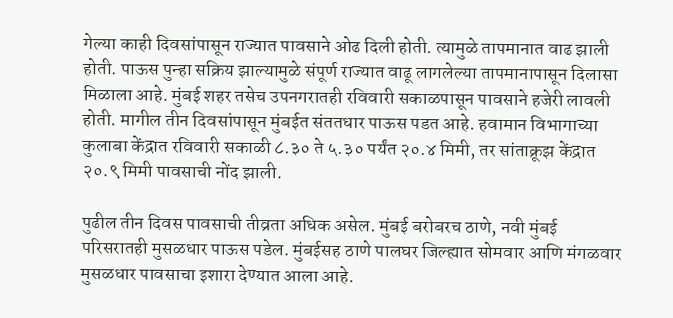गेल्या काही दिवसांपासून राज्यात पावसाने ओढ दिली होती. त्यामुळे तापमानात वाढ झाली होती. पाऊस पुन्हा सक्रिय झाल्यामुळे संपूर्ण राज्यात वाढू लागलेल्या तापमानापासून दिलासा मिळाला आहे. मुंबई शहर तसेच उपनगरातही रविवारी सकाळपासून पावसाने हजेरी लावली होती. मागील तीन दिवसांपासून मुंबईत संततधार पाऊस पडत आहे. हवामान विभागाच्या कुलाबा केंद्रात रविवारी सकाळी ८.३० ते ५.३० पर्यंत २०.४ मिमी, तर सांताक्रूझ केंद्रात २०.९ मिमी पावसाची नोंद झाली.

पुढील तीन दिवस पावसाची तीव्रता अधिक असेल. मुंबई बरोबरच ठाणे, नवी मुंबई परिसरातही मुसळधार पाऊस पडेल. मुंबईसह ठाणे पालघर जिल्ह्यात सोमवार आणि मंगळवार मुसळधार पावसाचा इशारा देण्यात आला आहे.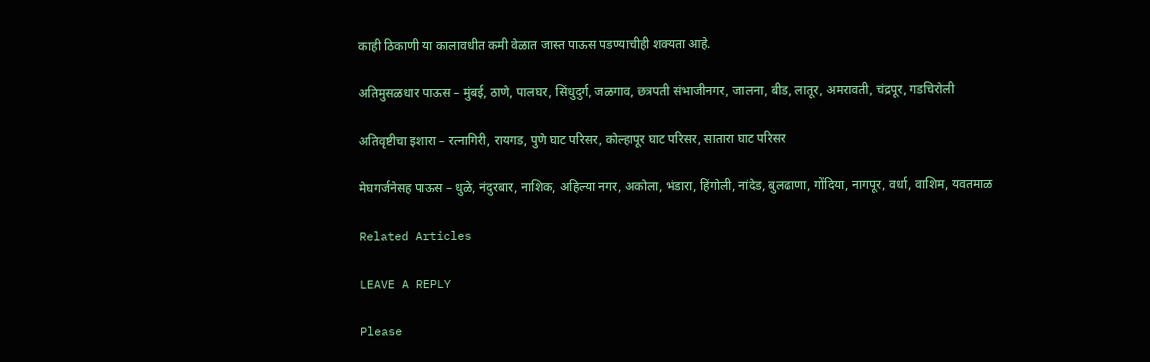काही ठिकाणी या कालावधीत कमी वेळात जास्त पाऊस पडण्याचीही शक्यता आहे.

अतिमुसळधार पाऊस – मुंबई, ठाणे, पालघर, सिंधुदुर्ग, जळगाव, छत्रपती संभाजीनगर, जालना, बीड, लातूर, अमरावती, चंद्रपूर, गडचिरोली

अतिवृष्टीचा इशारा – रत्नागिरी, रायगड, पुणे घाट परिसर, कोल्हापूर घाट परिसर, सातारा घाट परिसर

मेघगर्जनेसह पाऊस – धुळे, नंदुरबार, नाशिक, अहिल्या नगर, अकोला, भंडारा, हिंगोली, नांदेड, बुलढाणा, गोंदिया, नागपूर, वर्धा, वाशिम, यवतमाळ

Related Articles

LEAVE A REPLY

Please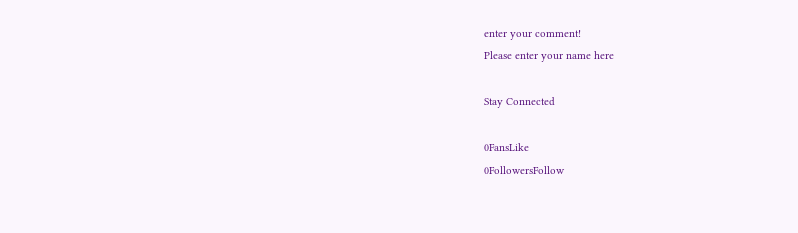enter your comment!
Please enter your name here

Stay Connected

0FansLike
0FollowersFollow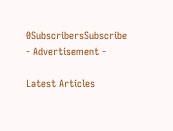0SubscribersSubscribe
- Advertisement -

Latest Articles